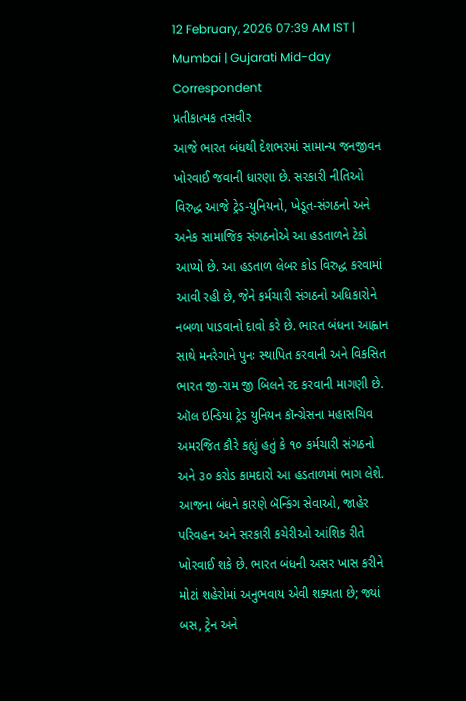12 February, 2026 07:39 AM IST | Mumbai | Gujarati Mid-day Correspondent
પ્રતીકાત્મક તસવીર
આજે ભારત બંધથી દેશભરમાં સામાન્ય જનજીવન ખોરવાઈ જવાની ધારણા છે. સરકારી નીતિઓ વિરુદ્ધ આજે ટ્રેડ-યુનિયનો, ખેડૂત-સંગઠનો અને અનેક સામાજિક સંગઠનોએ આ હડતાળને ટેકો આપ્યો છે. આ હડતાળ લેબર કોડ વિરુદ્ધ કરવામાં આવી રહી છે, જેને કર્મચારી સંગઠનો અધિકારોને નબળા પાડવાનો દાવો કરે છે. ભારત બંધના આહ્વાન સાથે મનરેગાને પુનઃ સ્થાપિત કરવાની અને વિકસિત ભારત જી-રામ જી બિલને રદ કરવાની માગણી છે. ઑલ ઇન્ડિયા ટ્રેડ યુનિયન કૉન્ગ્રેસના મહાસચિવ અમરજિત કૌરે કહ્યું હતું કે ૧૦ કર્મચારી સંગઠનો અને ૩૦ કરોડ કામદારો આ હડતાળમાં ભાગ લેશે.
આજના બંધને કારણે બૅન્કિંગ સેવાઓ, જાહેર પરિવહન અને સરકારી કચેરીઓ આંશિક રીતે ખોરવાઈ શકે છે. ભારત બંધની અસર ખાસ કરીને મોટાં શહેરોમાં અનુભવાય એવી શક્યતા છે; જ્યાં બસ, ટ્રેન અને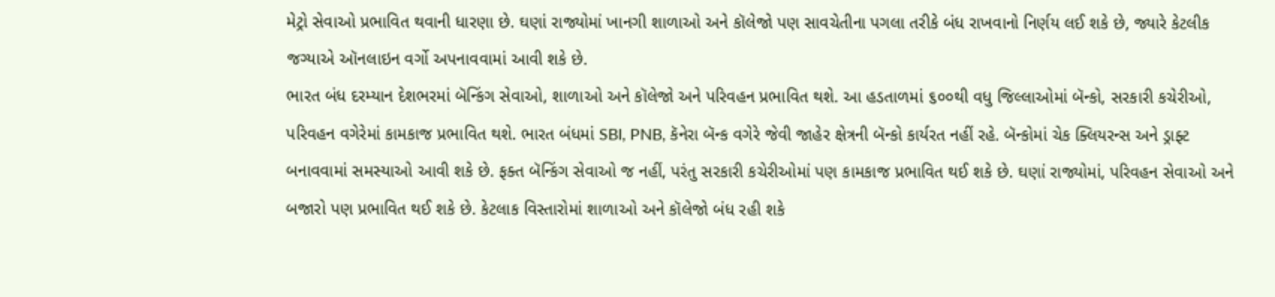મેટ્રો સેવાઓ પ્રભાવિત થવાની ધારણા છે. ઘણાં રાજ્યોમાં ખાનગી શાળાઓ અને કૉલેજો પણ સાવચેતીના પગલા તરીકે બંધ રાખવાનો નિર્ણય લઈ શકે છે, જ્યારે કેટલીક જગ્યાએ ઑનલાઇન વર્ગો અપનાવવામાં આવી શકે છે.
ભારત બંધ દરમ્યાન દેશભરમાં બૅન્કિંગ સેવાઓ, શાળાઓ અને કૉલેજો અને પરિવહન પ્રભાવિત થશે. આ હડતાળમાં ૬૦૦થી વધુ જિલ્લાઓમાં બૅન્કો, સરકારી કચેરીઓ, પરિવહન વગેરેમાં કામકાજ પ્રભાવિત થશે. ભારત બંધમાં SBI, PNB, કૅનેરા બૅન્ક વગેરે જેવી જાહેર ક્ષેત્રની બૅન્કો કાર્યરત નહીં રહે. બૅન્કોમાં ચેક ક્લિયરન્સ અને ડ્રાફ્ટ બનાવવામાં સમસ્યાઓ આવી શકે છે. ફક્ત બૅન્કિંગ સેવાઓ જ નહીં, પરંતુ સરકારી કચેરીઓમાં પણ કામકાજ પ્રભાવિત થઈ શકે છે. ઘણાં રાજ્યોમાં, પરિવહન સેવાઓ અને બજારો પણ પ્રભાવિત થઈ શકે છે. કેટલાક વિસ્તારોમાં શાળાઓ અને કૉલેજો બંધ રહી શકે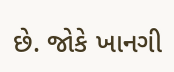છે. જોકે ખાનગી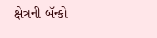ક્ષેત્રની બૅન્કો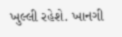ખુલ્લી રહેશે. ખાનગી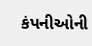કંપનીઓની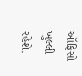ઑફિસો ખુલ્લી રહેશે.